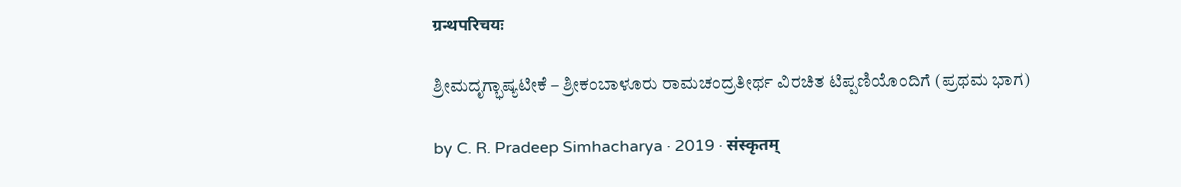ग्रन्थपरिचयः

ಶ್ರೀಮದೃಗ್ಭಾಷ್ಯಟೀಕೆ – ಶ್ರೀಕಂಬಾಳೂರು ರಾಮಚಂದ್ರತೀರ್ಥ ವಿರಚಿತ ಟಿಪ್ಪಣಿಯೊಂದಿಗೆ (ಪ್ರಥಮ ಭಾಗ)

by C. R. Pradeep Simhacharya · 2019 · संस्कृतम्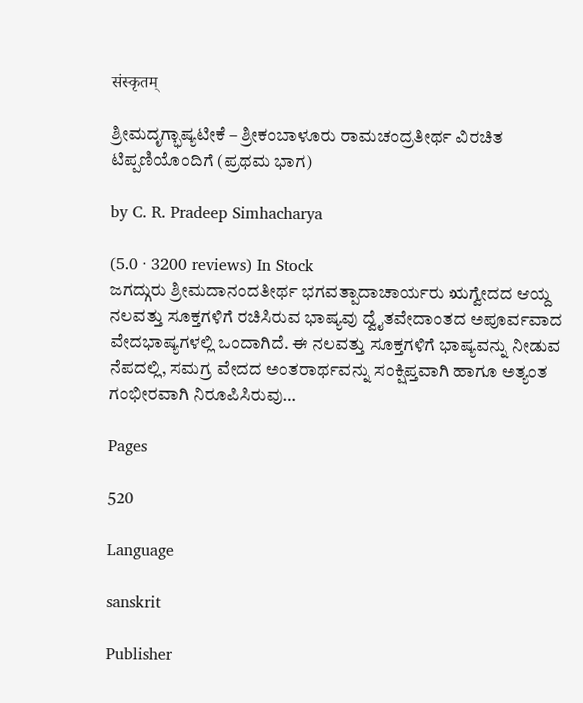संस्कृतम्

ಶ್ರೀಮದೃಗ್ಭಾಷ್ಯಟೀಕೆ – ಶ್ರೀಕಂಬಾಳೂರು ರಾಮಚಂದ್ರತೀರ್ಥ ವಿರಚಿತ ಟಿಪ್ಪಣಿಯೊಂದಿಗೆ (ಪ್ರಥಮ ಭಾಗ)

by C. R. Pradeep Simhacharya

(5.0 · 3200 reviews) In Stock
ಜಗದ್ಗುರು ಶ್ರೀಮದಾನಂದತೀರ್ಥ ಭಗವತ್ಪಾದಾಚಾರ್ಯರು ಋಗ್ವೇದದ ಆಯ್ದ ನಲವತ್ತು ಸೂಕ್ತಗಳಿಗೆ ರಚಿಸಿರುವ ಭಾಷ್ಯವು ದ್ವೈತವೇದಾಂತದ ಅಪೂರ್ವವಾದ ವೇದಭಾಷ್ಯಗಳಲ್ಲಿ ಒಂದಾಗಿದೆ. ಈ ನಲವತ್ತು ಸೂಕ್ತಗಳಿಗೆ ಭಾಷ್ಯವನ್ನು ನೀಡುವ ನೆಪದಲ್ಲಿ, ಸಮಗ್ರ ವೇದದ ಅಂತರಾರ್ಥವನ್ನು ಸಂಕ್ಷಿಪ್ತವಾಗಿ ಹಾಗೂ ಅತ್ಯಂತ ಗಂಭೀರವಾಗಿ ನಿರೂಪಿಸಿರುವು…

Pages

520

Language

sanskrit

Publisher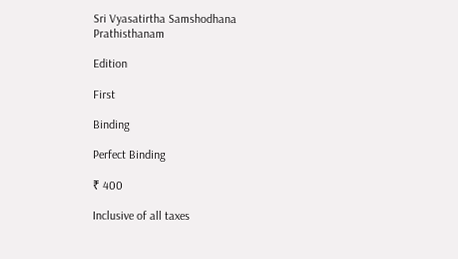Sri Vyasatirtha Samshodhana Prathisthanam

Edition

First

Binding

Perfect Binding

₹ 400

Inclusive of all taxes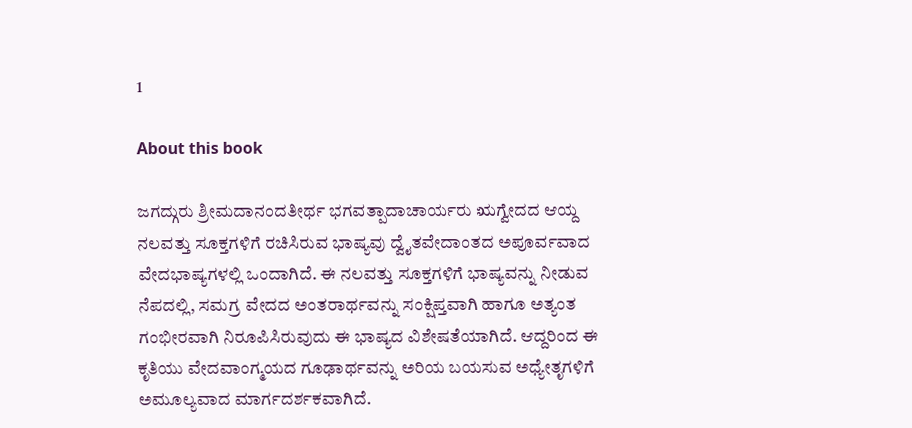1

About this book

ಜಗದ್ಗುರು ಶ್ರೀಮದಾನಂದತೀರ್ಥ ಭಗವತ್ಪಾದಾಚಾರ್ಯರು ಋಗ್ವೇದದ ಆಯ್ದ ನಲವತ್ತು ಸೂಕ್ತಗಳಿಗೆ ರಚಿಸಿರುವ ಭಾಷ್ಯವು ದ್ವೈತವೇದಾಂತದ ಅಪೂರ್ವವಾದ ವೇದಭಾಷ್ಯಗಳಲ್ಲಿ ಒಂದಾಗಿದೆ. ಈ ನಲವತ್ತು ಸೂಕ್ತಗಳಿಗೆ ಭಾಷ್ಯವನ್ನು ನೀಡುವ ನೆಪದಲ್ಲಿ, ಸಮಗ್ರ ವೇದದ ಅಂತರಾರ್ಥವನ್ನು ಸಂಕ್ಷಿಪ್ತವಾಗಿ ಹಾಗೂ ಅತ್ಯಂತ ಗಂಭೀರವಾಗಿ ನಿರೂಪಿಸಿರುವುದು ಈ ಭಾಷ್ಯದ ವಿಶೇಷತೆಯಾಗಿದೆ. ಆದ್ದರಿಂದ ಈ ಕೃತಿಯು ವೇದವಾಂಗ್ಮಯದ ಗೂಢಾರ್ಥವನ್ನು ಅರಿಯ ಬಯಸುವ ಅಧ್ಯೇತೃಗಳಿಗೆ ಅಮೂಲ್ಯವಾದ ಮಾರ್ಗದರ್ಶಕವಾಗಿದೆ.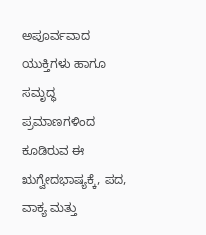ಅಪೂರ್ವವಾದ ಯುಕ್ತಿಗಳು ಹಾಗೂ ಸಮೃದ್ಧ ಪ್ರಮಾಣಗಳಿಂದ ಕೂಡಿರುವ ಈ ಋಗ್ವೇದಭಾಷ್ಯಕ್ಕೆ, ಪದ, ವಾಕ್ಯ ಮತ್ತು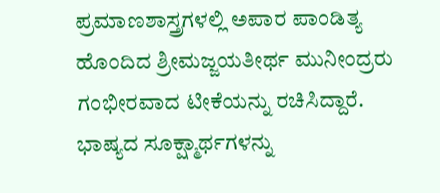ಪ್ರಮಾಣಶಾಸ್ತ್ರಗಳಲ್ಲಿ ಅಪಾರ ಪಾಂಡಿತ್ಯ ಹೊಂದಿದ ಶ್ರೀಮಜ್ಜಯತೀರ್ಥ ಮುನೀಂದ್ರರು ಗಂಭೀರವಾದ ಟೀಕೆಯನ್ನು ರಚಿಸಿದ್ದಾರೆ. ಭಾಷ್ಯದ ಸೂಕ್ಷ್ಮಾರ್ಥಗಳನ್ನು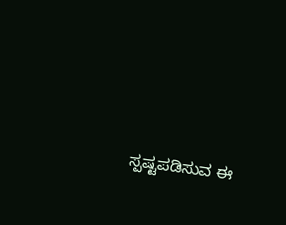ಸ್ಪಷ್ಟಪಡಿಸುವ ಈ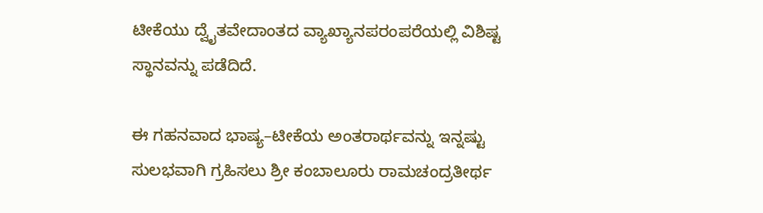ಟೀಕೆಯು ದ್ವೈತವೇದಾಂತದ ವ್ಯಾಖ್ಯಾನಪರಂಪರೆಯಲ್ಲಿ ವಿಶಿಷ್ಟ ಸ್ಥಾನವನ್ನು ಪಡೆದಿದೆ.

ಈ ಗಹನವಾದ ಭಾಷ್ಯ–ಟೀಕೆಯ ಅಂತರಾರ್ಥವನ್ನು ಇನ್ನಷ್ಟು ಸುಲಭವಾಗಿ ಗ್ರಹಿಸಲು ಶ್ರೀ ಕಂಬಾಲೂರು ರಾಮಚಂದ್ರತೀರ್ಥ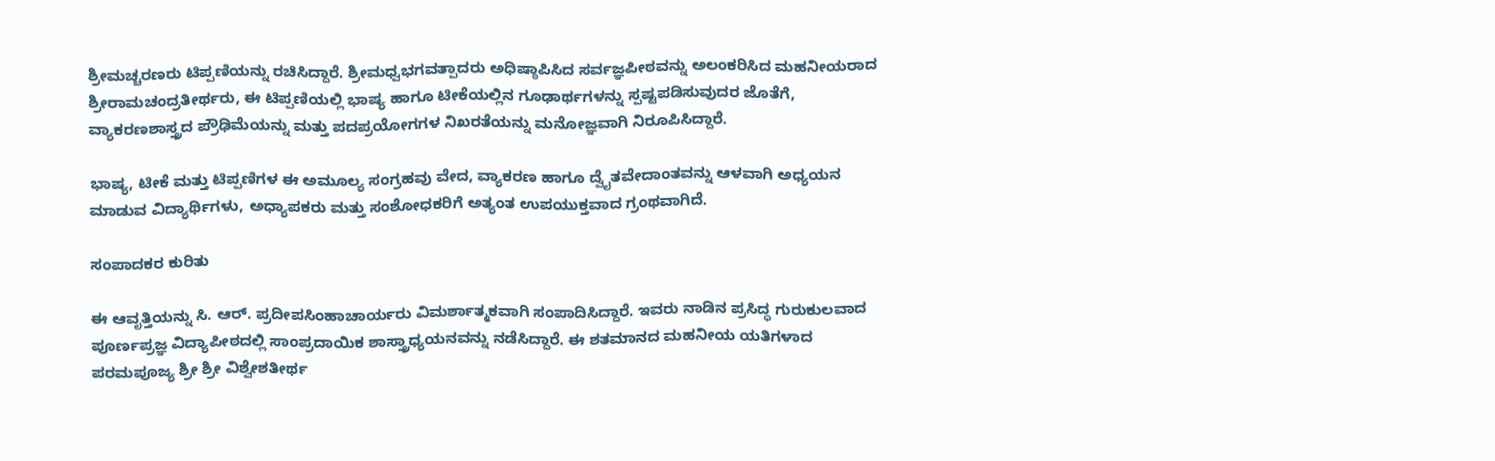ಶ್ರೀಮಚ್ಚರಣರು ಟಿಪ್ಪಣಿಯನ್ನು ರಚಿಸಿದ್ದಾರೆ. ಶ್ರೀಮಧ್ವಭಗವತ್ಪಾದರು ಅಧಿಷ್ಠಾಪಿಸಿದ ಸರ್ವಜ್ಞಪೀಠವನ್ನು ಅಲಂಕರಿಸಿದ ಮಹನೀಯರಾದ ಶ್ರೀರಾಮಚಂದ್ರತೀರ್ಥರು, ಈ ಟಿಪ್ಪಣಿಯಲ್ಲಿ ಭಾಷ್ಯ ಹಾಗೂ ಟೀಕೆಯಲ್ಲಿನ ಗೂಢಾರ್ಥಗಳನ್ನು ಸ್ಪಷ್ಟಪಡಿಸುವುದರ ಜೊತೆಗೆ, ವ್ಯಾಕರಣಶಾಸ್ತ್ರದ ಪ್ರೌಢಿಮೆಯನ್ನು ಮತ್ತು ಪದಪ್ರಯೋಗಗಳ ನಿಖರತೆಯನ್ನು ಮನೋಜ್ಞವಾಗಿ ನಿರೂಪಿಸಿದ್ದಾರೆ.

ಭಾಷ್ಯ, ಟೀಕೆ ಮತ್ತು ಟಿಪ್ಪಣಿಗಳ ಈ ಅಮೂಲ್ಯ ಸಂಗ್ರಹವು ವೇದ, ವ್ಯಾಕರಣ ಹಾಗೂ ದ್ವೈತವೇದಾಂತವನ್ನು ಆಳವಾಗಿ ಅಧ್ಯಯನ ಮಾಡುವ ವಿದ್ಯಾರ್ಥಿಗಳು, ಅಧ್ಯಾಪಕರು ಮತ್ತು ಸಂಶೋಧಕರಿಗೆ ಅತ್ಯಂತ ಉಪಯುಕ್ತವಾದ ಗ್ರಂಥವಾಗಿದೆ.

ಸಂಪಾದಕರ ಕುರಿತು

ಈ ಆವೃತ್ತಿಯನ್ನು ಸಿ. ಆರ್. ಪ್ರದೀಪಸಿಂಹಾಚಾರ್ಯರು ವಿಮರ್ಶಾತ್ಮಕವಾಗಿ ಸಂಪಾದಿಸಿದ್ದಾರೆ. ಇವರು ನಾಡಿನ ಪ್ರಸಿದ್ಧ ಗುರುಕುಲವಾದ ಪೂರ್ಣಪ್ರಜ್ಞ ವಿದ್ಯಾಪೀಠದಲ್ಲಿ ಸಾಂಪ್ರದಾಯಿಕ ಶಾಸ್ತ್ರಾಧ್ಯಯನವನ್ನು ನಡೆಸಿದ್ದಾರೆ. ಈ ಶತಮಾನದ ಮಹನೀಯ ಯತಿಗಳಾದ ಪರಮಪೂಜ್ಯ ಶ್ರೀ ಶ್ರೀ ವಿಶ್ವೇಶತೀರ್ಥ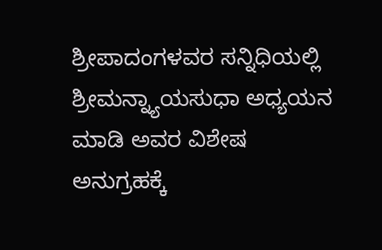ಶ್ರೀಪಾದಂಗಳವರ ಸನ್ನಿಧಿಯಲ್ಲಿ ಶ್ರೀಮನ್ನ್ಯಾಯಸುಧಾ ಅಧ್ಯಯನ ಮಾಡಿ ಅವರ ವಿಶೇಷ ಅನುಗ್ರಹಕ್ಕೆ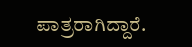ಪಾತ್ರರಾಗಿದ್ದಾರೆ.